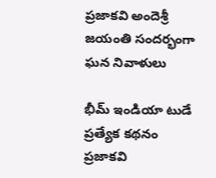ప్రజాకవి అందెశ్రీ జయంతి సందర్భంగా ఘన నివాళులు

భీమ్ ఇండియా టుడే ప్రత్యేక కథనం ప్రజాకవి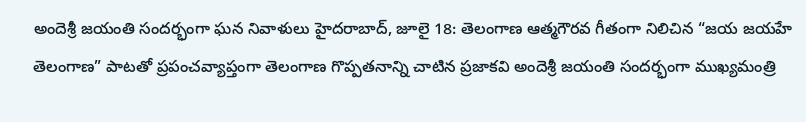అందెశ్రీ జయంతి సందర్భంగా ఘన నివాళులు హైదరాబాద్, జూలై 18: తెలంగాణ ఆత్మగౌరవ గీతంగా నిలిచిన “జయ జయహే తెలంగాణ” పాటతో ప్రపంచవ్యాప్తంగా తెలంగాణ గొప్పతనాన్ని చాటిన ప్రజాకవి అందెశ్రీ జయంతి సందర్భంగా ముఖ్యమంత్రి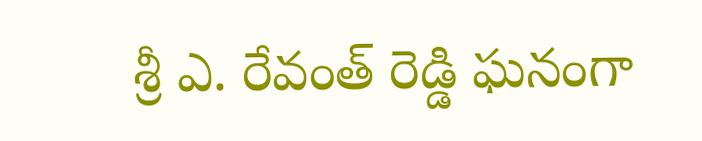శ్రీ ఎ. రేవంత్ రెడ్డి ఘనంగా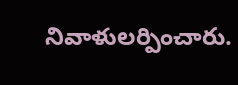నివాళులర్పించారు.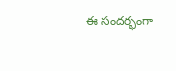ఈ సందర్భంగా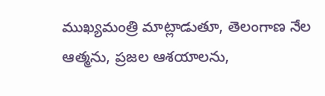ముఖ్యమంత్రి మాట్లాడుతూ, తెలంగాణ నేల ఆత్మను, ప్రజల ఆశయాలను,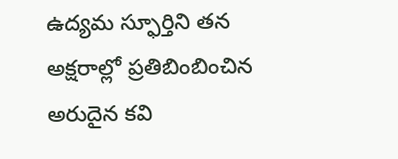ఉద్యమ స్ఫూర్తిని తన అక్షరాల్లో ప్రతిబింబించిన అరుదైన కవి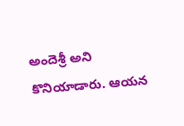అందెశ్రీ అని కొనియాడారు. ఆయన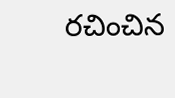రచించిన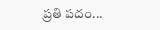ప్రతి పదం...